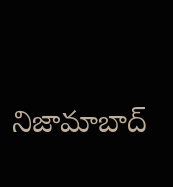నిజామాబాద్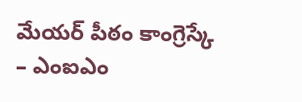మేయర్ పీఠం కాంగ్రెస్కే
– ఎంఐఎం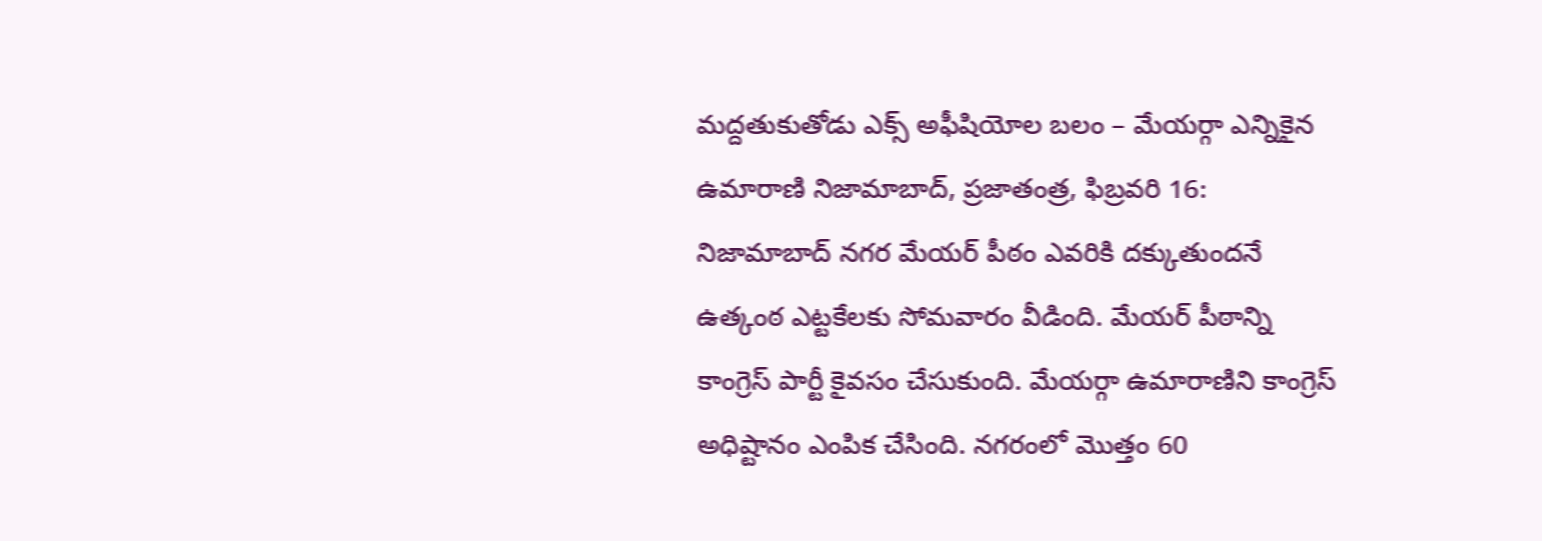మద్దతుకుతోడు ఎక్స్ అఫీషియోల బలం – మేయర్గా ఎన్నికైన ఉమారాణి నిజామాబాద్, ప్రజాతంత్ర, ఫిబ్రవరి 16: నిజామాబాద్ నగర మేయర్ పీఠం ఎవరికి దక్కుతుందనే ఉత్కంఠ ఎట్టకేలకు సోమవారం వీడింది. మేయర్ పీఠాన్ని కాంగ్రెస్ పార్టీ కైవసం చేసుకుంది. మేయర్గా ఉమారాణిని కాంగ్రెస్ అధిష్టానం ఎంపిక చేసింది. నగరంలో మొత్తం 60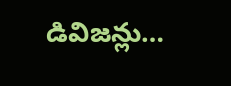డివిజన్లు…